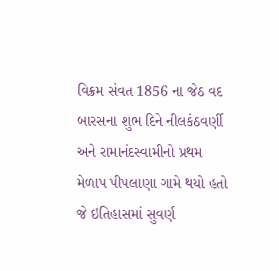વિક્રમ સંવત 1856 ના જેઠ વદ બારસના શુભ દિને નીલકંઠવર્ણી અને રામાનંદસ્વામીનો પ્રથમ મેળાપ પીપલાણા ગામે થયો હતો જે ઇતિહાસમાં સુવર્ણ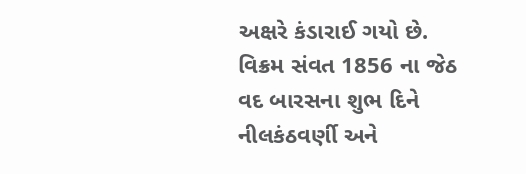અક્ષરે કંડારાઈ ગયો છે.
વિક્રમ સંવત 1856 ના જેઠ વદ બારસના શુભ દિને નીલકંઠવર્ણી અને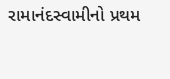રામાનંદસ્વામીનો પ્રથમ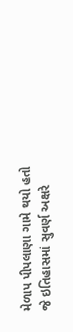મેળાપ પીપલાણા ગામે થયો હતો જે ઇતિહાસમાં સુવર્ણ અક્ષરે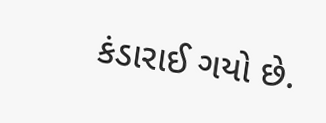કંડારાઈ ગયો છે.